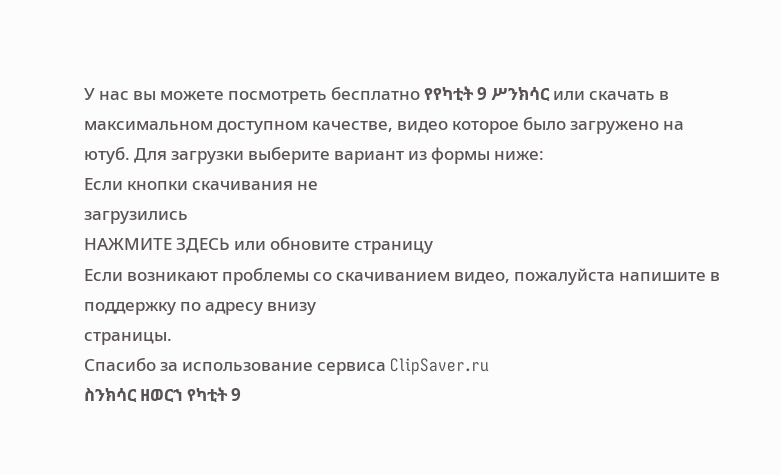У нас вы можете посмотреть бесплатно የየካቲት 9 ሥንክሳር или скачать в максимальном доступном качестве, видео которое было загружено на ютуб. Для загрузки выберите вариант из формы ниже:
Если кнопки скачивания не
загрузились
НАЖМИТЕ ЗДЕСЬ или обновите страницу
Если возникают проблемы со скачиванием видео, пожалуйста напишите в поддержку по адресу внизу
страницы.
Спасибо за использование сервиса ClipSaver.ru
ስንክሳር ዘወርኀ የካቲት 9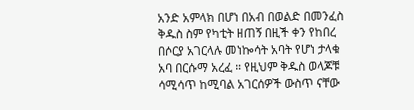አንድ አምላክ በሆነ በአብ በወልድ በመንፈስ ቅዱስ ስም የካቲት ዘጠኝ በዚች ቀን የከበረ በሶርያ አገርላሉ መነኰሳት አባት የሆነ ታላቁ አባ በርሱማ አረፈ ። የዚህም ቅዱስ ወላጆቹ ሳሚሳጥ ከሚባል አገርሰዎች ውስጥ ናቸው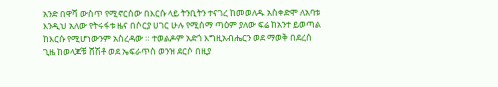አንድ በዋሻ ውስጥ የሚኖርሰው በእርሱ ላይ ትንቢትን ተናገረ ከመወለዱ አስቀድሞ ለአባቱ እንዲህ አለው የትሩፋቱ ዜና በሶርያ ሀገር ሁሉ የሚሰማ ጣዕም ያለው ፍሬ ከአንተ ይወጣል ከእርሱ የሚሆነውንም አስረዳው ። ተወልዶም አድጎ እግዚአብሔርን ወደ ማወቅ በደረሰ ጊዜ ከወላጆቹ ሸሽቶ ወደ ኤፍራጥስ ወንዝ ደርሶ በዚያ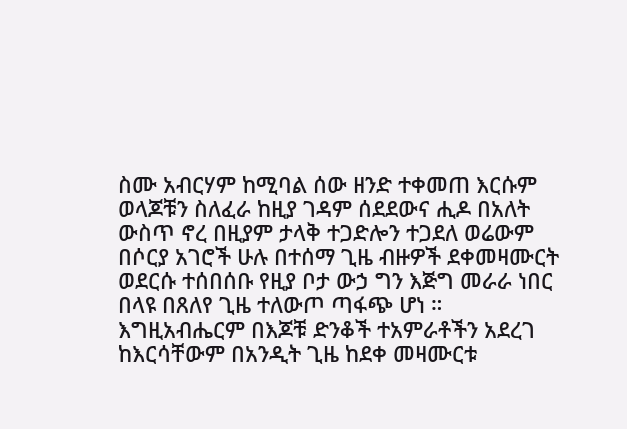ስሙ አብርሃም ከሚባል ሰው ዘንድ ተቀመጠ እርሱም ወላጆቹን ስለፈራ ከዚያ ገዳም ሰደደውና ሒዶ በአለት ውስጥ ኖረ በዚያም ታላቅ ተጋድሎን ተጋደለ ወሬውም በሶርያ አገሮች ሁሉ በተሰማ ጊዜ ብዙዎች ደቀመዛሙርት ወደርሱ ተሰበሰቡ የዚያ ቦታ ውኃ ግን እጅግ መራራ ነበር በላዩ በጸለየ ጊዜ ተለውጦ ጣፋጭ ሆነ ። እግዚአብሔርም በእጆቹ ድንቆች ተአምራቶችን አደረገ ከእርሳቸውም በአንዲት ጊዜ ከደቀ መዛሙርቱ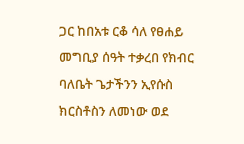ጋር ከበአቱ ርቆ ሳለ የፀሐይ መግቢያ ሰዓት ተቃረበ የክብር ባለቤት ጌታችንን ኢየሱስ ክርስቶስን ለመነው ወደ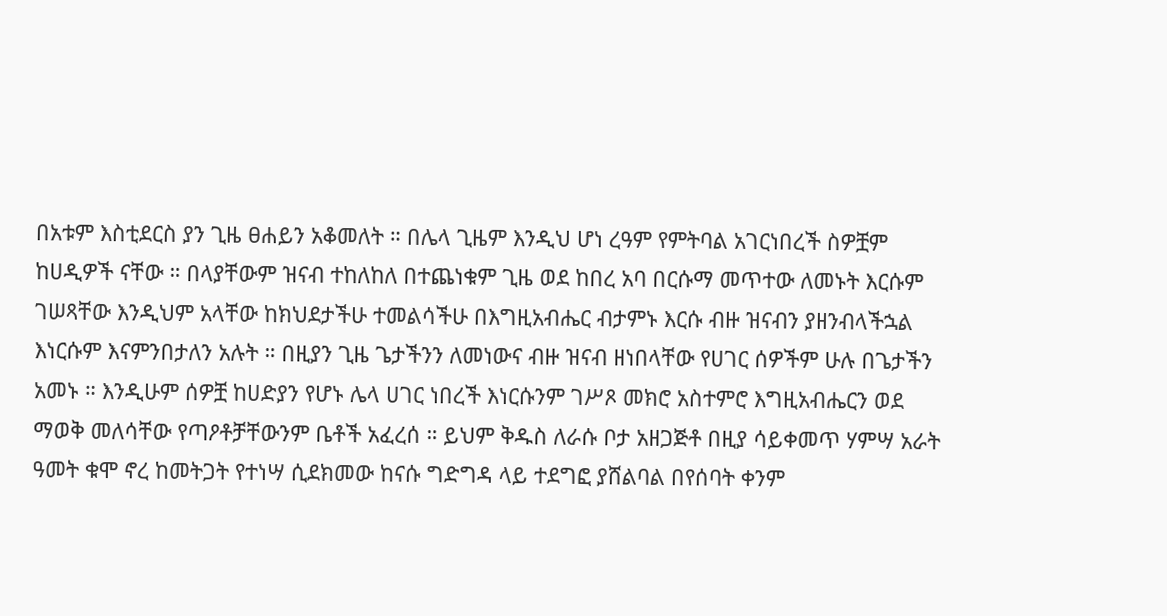በአቱም እስቲደርስ ያን ጊዜ ፀሐይን አቆመለት ። በሌላ ጊዜም እንዲህ ሆነ ረዓም የምትባል አገርነበረች ስዎቿም ከሀዲዎች ናቸው ። በላያቸውም ዝናብ ተከለከለ በተጨነቁም ጊዜ ወደ ከበረ አባ በርሱማ መጥተው ለመኑት እርሱም ገሠጻቸው እንዲህም አላቸው ከክህደታችሁ ተመልሳችሁ በእግዚአብሔር ብታምኑ እርሱ ብዙ ዝናብን ያዘንብላችኋል እነርሱም እናምንበታለን አሉት ። በዚያን ጊዜ ጌታችንን ለመነውና ብዙ ዝናብ ዘነበላቸው የሀገር ሰዎችም ሁሉ በጌታችን አመኑ ። እንዲሁም ሰዎቿ ከሀድያን የሆኑ ሌላ ሀገር ነበረች እነርሱንም ገሥጾ መክሮ አስተምሮ እግዚአብሔርን ወደ ማወቅ መለሳቸው የጣዖቶቻቸውንም ቤቶች አፈረሰ ። ይህም ቅዱስ ለራሱ ቦታ አዘጋጅቶ በዚያ ሳይቀመጥ ሃምሣ አራት ዓመት ቁሞ ኖረ ከመትጋት የተነሣ ሲደክመው ከናሱ ግድግዳ ላይ ተደግፎ ያሸልባል በየሰባት ቀንም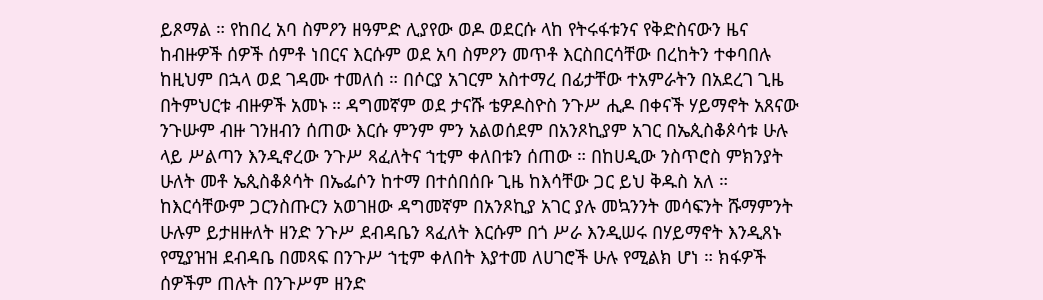ይጾማል ። የከበረ አባ ስምዖን ዘዓምድ ሊያየው ወዶ ወደርሱ ላከ የትሩፋቱንና የቅድስናውን ዜና ከብዙዎች ሰዎች ሰምቶ ነበርና እርሱም ወደ አባ ስምዖን መጥቶ እርስበርሳቸው በረከትን ተቀባበሉ ከዚህም በኋላ ወደ ገዳሙ ተመለሰ ። በሶርያ አገርም አስተማረ በፊታቸው ተአምራትን በአደረገ ጊዜ በትምህርቱ ብዙዎች አመኑ ። ዳግመኛም ወደ ታናሹ ቴዎዶስዮስ ንጉሥ ሒዶ በቀናች ሃይማኖት አጸናው ንጉሡም ብዙ ገንዘብን ሰጠው እርሱ ምንም ምን አልወሰደም በአንጾኪያም አገር በኤጲስቆጶሳቱ ሁሉ ላይ ሥልጣን እንዲኖረው ንጉሥ ጻፈለትና ኀቲም ቀለበቱን ሰጠው ። በከሀዲው ንስጥሮስ ምክንያት ሁለት መቶ ኤጲስቆጶሳት በኤፌሶን ከተማ በተሰበሰቡ ጊዜ ከእሳቸው ጋር ይህ ቅዱስ አለ ። ከእርሳቸውም ጋርንስጡርን አወገዘው ዳግመኛም በአንጾኪያ አገር ያሉ መኳንንት መሳፍንት ሹማምንት ሁሉም ይታዘዙለት ዘንድ ንጉሥ ደብዳቤን ጻፈለት እርሱም በጎ ሥራ እንዲሠሩ በሃይማኖት እንዲጸኑ የሚያዝዝ ደብዳቤ በመጻፍ በንጉሥ ኀቲም ቀለበት እያተመ ለሀገሮች ሁሉ የሚልክ ሆነ ። ክፋዎች ሰዎችም ጠሉት በንጉሥም ዘንድ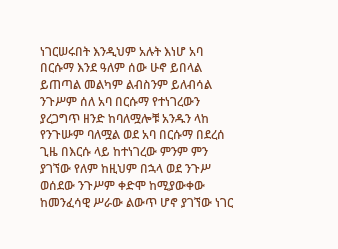ነገርሠሩበት እንዲህም አሉት እነሆ አባ በርሱማ እንደ ዓለም ሰው ሁኖ ይበላል ይጠጣል መልካም ልብስንም ይለብሳል ንጉሥም ሰለ አባ በርሱማ የተነገረውን ያረጋግጥ ዘንድ ከባለሟሎቹ አንዱን ላከ የንጉሡም ባለሟል ወደ አባ በርሱማ በደረሰ ጊዜ በእርሱ ላይ ከተነገረው ምንም ምን ያገኘው የለም ከዚህም በኋላ ወደ ንጉሥ ወሰደው ንጉሥም ቀድሞ ከሚያውቀው ከመንፈሳዊ ሥራው ልውጥ ሆኖ ያገኘው ነገር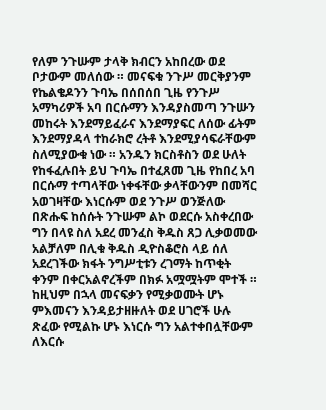የለም ንጉሡም ታላቅ ክብርን አከበረው ወደ ቦታውም መለሰው ። መናፍቁ ንጉሥ መርቅያንም የኬልቄዶንን ጉባኤ በሰበሰበ ጊዜ የንጉሥ አማካሪዎች አባ በርሱማን እንዳያስመጣ ንጉሡን መከሩት እንደማይፈራና እንደማያፍር ለሰው ፊትም እንደማያዳላ ተከራክሮ ረትቶ እንደሚያሳፍራቸውም ስለሚያውቁ ነው ። አንዱን ክርስቶስን ወደ ሁለት የከፋፈሉበት ይህ ጉባኤ በተፈጸመ ጊዜ የከበረ አባ በርሱማ ተጣላቸው ነቀፋቸው ቃላቸውንም በመሻር አወገዛቸው እነርሱም ወደ ንጉሥ ወንጅለው በጽሑፍ ከሰሱት ንጉሡም ልኮ ወደርሱ አስቀረበው ግን በላዩ ስለ አደረ መንፈስ ቅዱስ ጸጋ ሊቃወመው አልቻለም በሊቁ ቅዱስ ዲዮስቆሮስ ላይ ሰለ አደረገችው ክፋት ንግሥቲቱን ረገማት ከጥቂት ቀንም በቀርአልኖረችም በክፉ አሟሟትም ሞተች ። ከዚህም በኋላ መናፍቃን የሚቃወሙት ሆኑ ምእመናን እንዳይታዘዙለት ወደ ሀገሮች ሁሉ ጽፈው የሚልኩ ሆኑ እነርሱ ግን አልተቀበሏቸውም ለእርሱ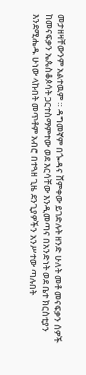መታዘዛቸውንም አልተዉም ። ዳግመኛም በጐዳና ሸምቀው ይገድሉት ዘንድ ሁለት መቶ መናፍቃን ሰዎች ከመናፍቃን ኤጴስቆጶሳት ጋርተስማምተው ወደ እርሳቸው እንዲመጣና በአንድነት ወደ ቤተ ክርስቲያን እንደሚሔዱ ሁነው ላኩበት መጥቶም አብሮ በተጓዘ ጊዜ ደንጊያዎችን አንሥተው ጣሉበት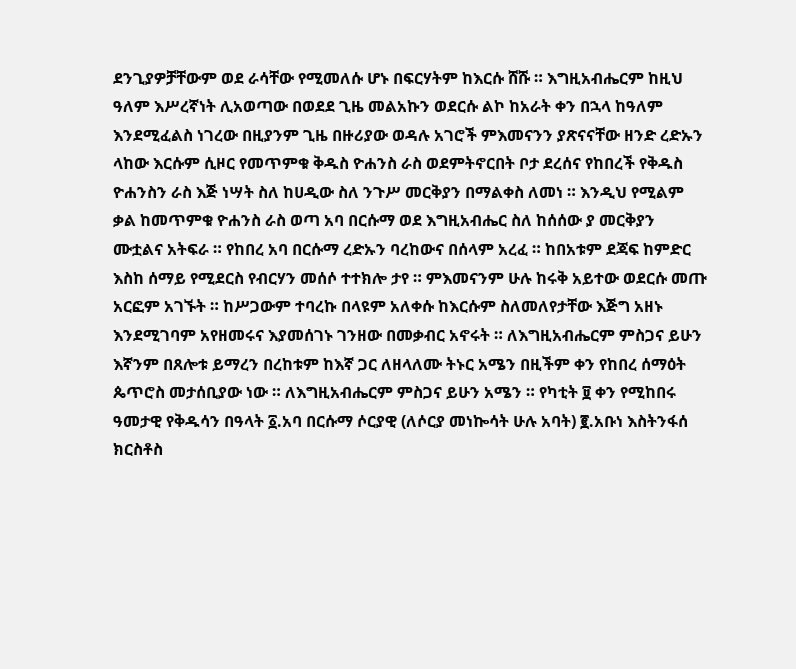ደንጊያዎቻቸውም ወደ ራሳቸው የሚመለሱ ሆኑ በፍርሃትም ከእርሱ ሸሹ ። እግዚአብሔርም ከዚህ ዓለም እሥረኛነት ሊአወጣው በወደደ ጊዜ መልአኩን ወደርሱ ልኮ ከአራት ቀን በኋላ ከዓለም እንደሚፈልስ ነገረው በዚያንም ጊዜ በዙሪያው ወዳሉ አገሮች ምእመናንን ያጽናናቸው ዘንድ ረድኡን ላከው እርሱም ሲዞር የመጥምቁ ቅዱስ ዮሐንስ ራስ ወደምትኖርበት ቦታ ደረሰና የከበረች የቅዱስ ዮሐንስን ራስ እጅ ነሣት ስለ ከሀዲው ስለ ንጉሥ መርቅያን በማልቀስ ለመነ ። እንዲህ የሚልም ቃል ከመጥምቁ ዮሐንስ ራስ ወጣ አባ በርሱማ ወደ እግዚአብሔር ስለ ከሰሰው ያ መርቅያን ሙቷልና አትፍራ ። የከበረ አባ በርሱማ ረድኡን ባረከውና በሰላም አረፈ ። ከበአቱም ደጃፍ ከምድር እስከ ሰማይ የሚደርስ የብርሃን መሰሶ ተተክሎ ታየ ። ምእመናንም ሁሉ ከሩቅ አይተው ወደርሱ መጡ አርፎም አገኙት ። ከሥጋውም ተባረኩ በላዩም አለቀሱ ከእርሱም ስለመለየታቸው እጅግ አዘኑ እንደሚገባም አየዘመሩና እያመሰገኑ ገንዘው በመቃብር አኖሩት ። ለእግዚአብሔርም ምስጋና ይሁን እኛንም በጸሎቱ ይማረን በረከቱም ከእኛ ጋር ለዘላለሙ ትኑር አሜን በዚችም ቀን የከበረ ሰማዕት ጴጥሮስ መታሰቢያው ነው ። ለእግዚአብሔርም ምስጋና ይሁን አሜን ። የካቲት ፱ ቀን የሚከበሩ ዓመታዊ የቅዱሳን በዓላት ፩.አባ በርሱማ ሶርያዊ (ለሶርያ መነኰሳት ሁሉ አባት) ፪.አቡነ እስትንፋሰ ክርስቶስ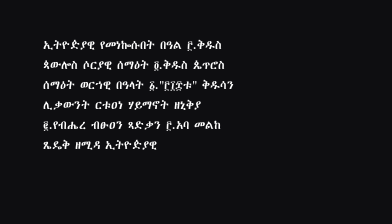ኢትዮዽያዊ የመነኰሱበት በዓል ፫.ቅዱስ ጳውሎስ ሶርያዊ ሰማዕት ፬.ቅዱስ ጴጥሮስ ሰማዕት ወርኀዊ በዓላት ፩."፫፲፰ቱ" ቅዱሳን ሊቃውንት ርቱዐነ ሃይማኖት ዘኒቅያ ፪.የብሔረ ብፁዐን ጻድቃን ፫.አባ መልከ ጼዴቅ ዘሚዳ ኢትዮዽያዊ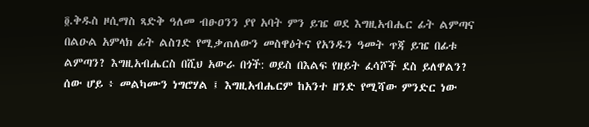፬.ቅዱስ ዞሲማስ ጻድቅ ዓለመ ብፁዐንን ያየ አባት ምን ይዤ ወደ እግዚአብሔር ፊት ልምጣና በልዑል አምላክ ፊት ልስገድ የሚቃጠለውን መስዋዕትና የአንዱን ዓመት ጥጃ ይዤ በፊቱ ልምጣን? እግዚአብሔርስ በሺህ አውራ በጎች: ወይስ በእልፍ የዘይት ፈሳሾች ደስ ይለዋልን? ሰው ሆይ ፥ መልካሙን ነግሮሃል ፤ እግዚአብሔርም ከአንተ ዘንድ የሚሻው ምንድር ነው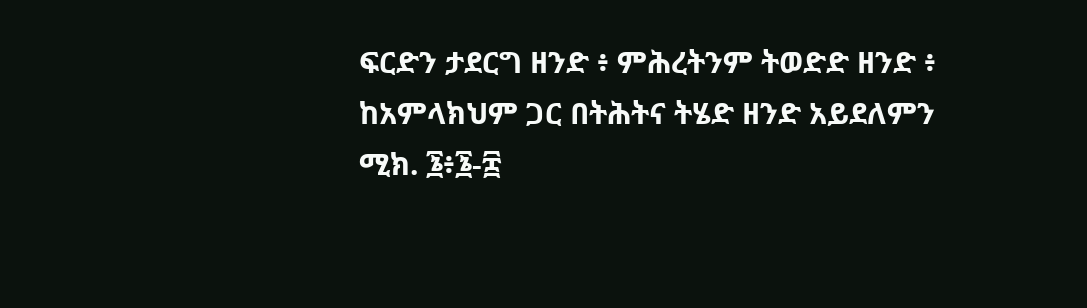ፍርድን ታደርግ ዘንድ ፥ ምሕረትንም ትወድድ ዘንድ ፥ ከአምላክህም ጋር በትሕትና ትሄድ ዘንድ አይደለምን ሚክ. ፮፥፮-፰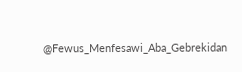@Fewus_Menfesawi_Aba_Gebrekidan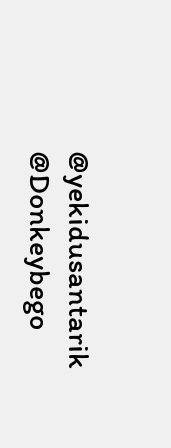@yekidusantarik @Donkeybego